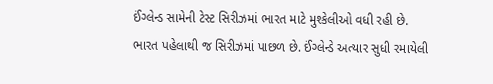ઈંગ્લેન્ડ સામેની ટેસ્ટ સિરીઝમાં ભારત માટે મુશ્કેલીઓ વધી રહી છે. ભારત પહેલાથી જ સિરીઝમાં પાછળ છે. ઈંગ્લેન્ડે અત્યાર સુધી રમાયેલી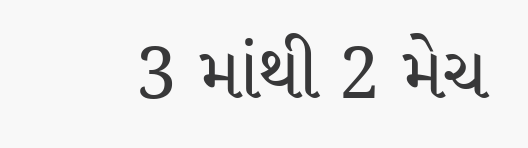3 માંથી 2 મેચ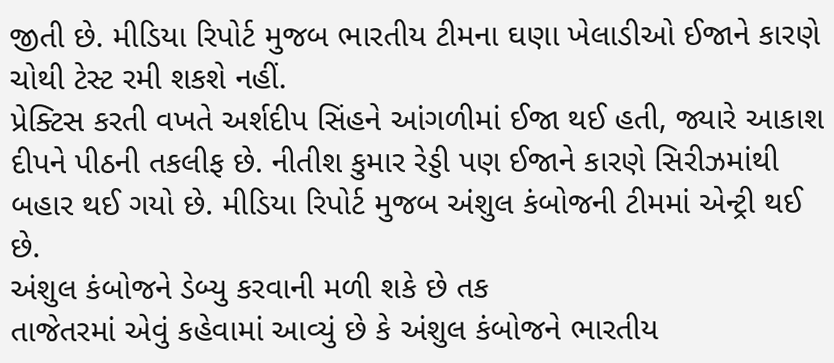જીતી છે. મીડિયા રિપોર્ટ મુજબ ભારતીય ટીમના ઘણા ખેલાડીઓ ઈજાને કારણે ચોથી ટેસ્ટ રમી શકશે નહીં.
પ્રેક્ટિસ કરતી વખતે અર્શદીપ સિંહને આંગળીમાં ઈજા થઈ હતી, જ્યારે આકાશ દીપને પીઠની તકલીફ છે. નીતીશ કુમાર રેડ્ડી પણ ઈજાને કારણે સિરીઝમાંથી બહાર થઈ ગયો છે. મીડિયા રિપોર્ટ મુજબ અંશુલ કંબોજની ટીમમાં એન્ટ્રી થઈ છે.
અંશુલ કંબોજને ડેબ્યુ કરવાની મળી શકે છે તક
તાજેતરમાં એવું કહેવામાં આવ્યું છે કે અંશુલ કંબોજને ભારતીય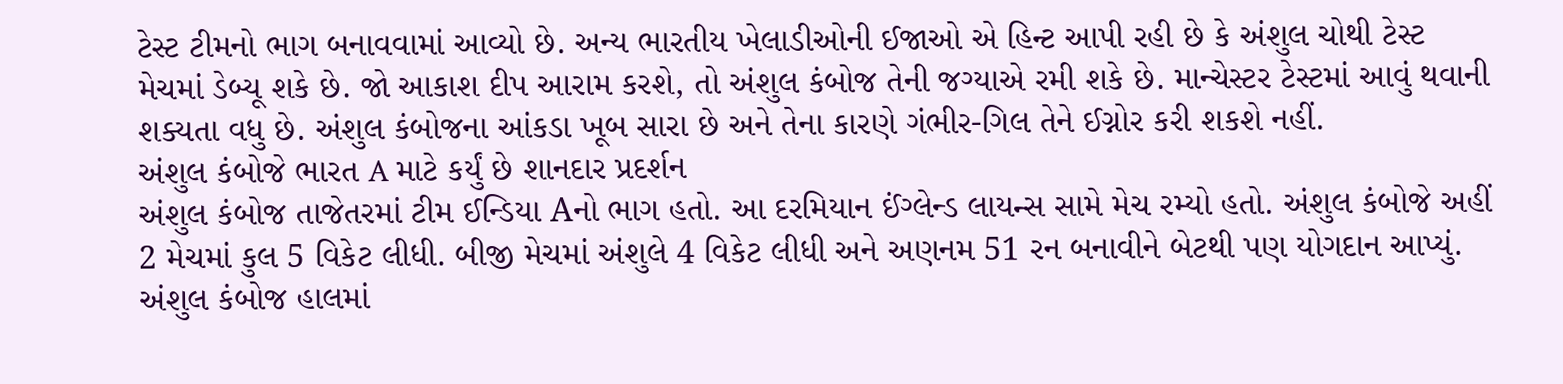ટેસ્ટ ટીમનો ભાગ બનાવવામાં આવ્યો છે. અન્ય ભારતીય ખેલાડીઓની ઈજાઓ એ હિન્ટ આપી રહી છે કે અંશુલ ચોથી ટેસ્ટ મેચમાં ડેબ્યૂ શકે છે. જો આકાશ દીપ આરામ કરશે, તો અંશુલ કંબોજ તેની જગ્યાએ રમી શકે છે. માન્ચેસ્ટર ટેસ્ટમાં આવું થવાની શક્યતા વધુ છે. અંશુલ કંબોજના આંકડા ખૂબ સારા છે અને તેના કારણે ગંભીર-ગિલ તેને ઈગ્નોર કરી શકશે નહીં.
અંશુલ કંબોજે ભારત A માટે કર્યું છે શાનદાર પ્રદર્શન
અંશુલ કંબોજ તાજેતરમાં ટીમ ઈન્ડિયા Aનો ભાગ હતો. આ દરમિયાન ઈંગ્લેન્ડ લાયન્સ સામે મેચ રમ્યો હતો. અંશુલ કંબોજે અહીં 2 મેચમાં કુલ 5 વિકેટ લીધી. બીજી મેચમાં અંશુલે 4 વિકેટ લીધી અને અણનમ 51 રન બનાવીને બેટથી પણ યોગદાન આપ્યું. અંશુલ કંબોજ હાલમાં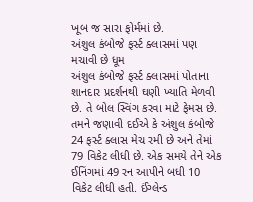ખૂબ જ સારા ફોર્મમાં છે.
અંશુલ કંબોજે ફર્સ્ટ ક્લાસમાં પણ મચાવી છે ધૂમ
અંશુલ કંબોજે ફર્સ્ટ ક્લાસમાં પોતાના શાનદાર પ્રદર્શનથી ઘણી ખ્યાતિ મેળવી છે. તે બોલ સ્વિંગ કરવા માટે ફેમસ છે. તમને જણાવી દઈએ કે અંશુલ કંબોજે 24 ફર્સ્ટ ક્લાસ મેચ રમી છે અને તેમાં 79 વિકેટ લીધી છે. એક સમયે તેને એક ઈનિંગમાં 49 રન આપીને બધી 10 વિકેટ લીધી હતી. ઈંગ્લેન્ડ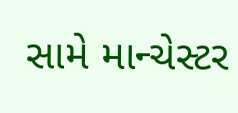સામે માન્ચેસ્ટર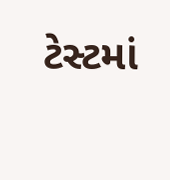ટેસ્ટમાં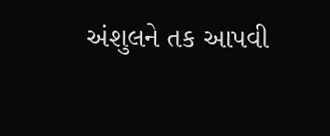અંશુલને તક આપવી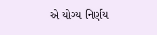એ યોગ્ય નિર્ણય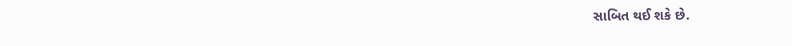સાબિત થઈ શકે છે.